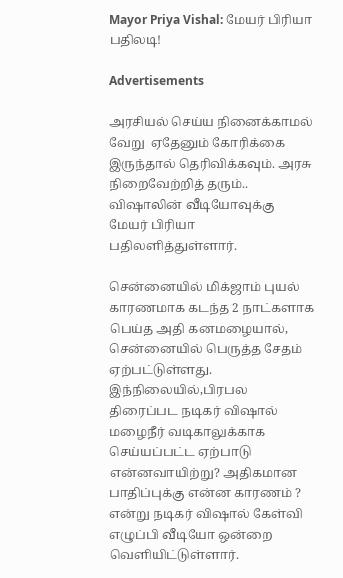Mayor Priya Vishal: மேயர் பிரியா பதிலடி!

Advertisements

அரசியல் செய்ய நினைக்காமல் வேறு  ஏதேனும் கோரிக்கை இருந்தால் தெரிவிக்கவும். அரசு நிறைவேற்றித் தரும்.. விஷாலின் வீடியோவுக்கு மேயர் பிரியா பதிலளித்துள்ளார்.

சென்னையில் மிக்ஜாம் புயல் காரணமாக கடந்த 2 நாட்களாக பெய்த அதி கனமழையால், சென்னையில் பெருத்த சேதம் ஏற்பட்டுள்ளது. இந்நிலையில்,பிரபல திரைப்பட நடிகர் விஷால் மழைநீர் வடிகாலுக்காக செய்யப்பட்ட ஏற்பாடு என்னவாயிற்று? அதிகமான பாதிப்புக்கு என்ன காரணம் ? என்று நடிகர் விஷால் கேள்வி எழுப்பி வீடியோ ஒன்றை வெளியிட்டுள்ளார்.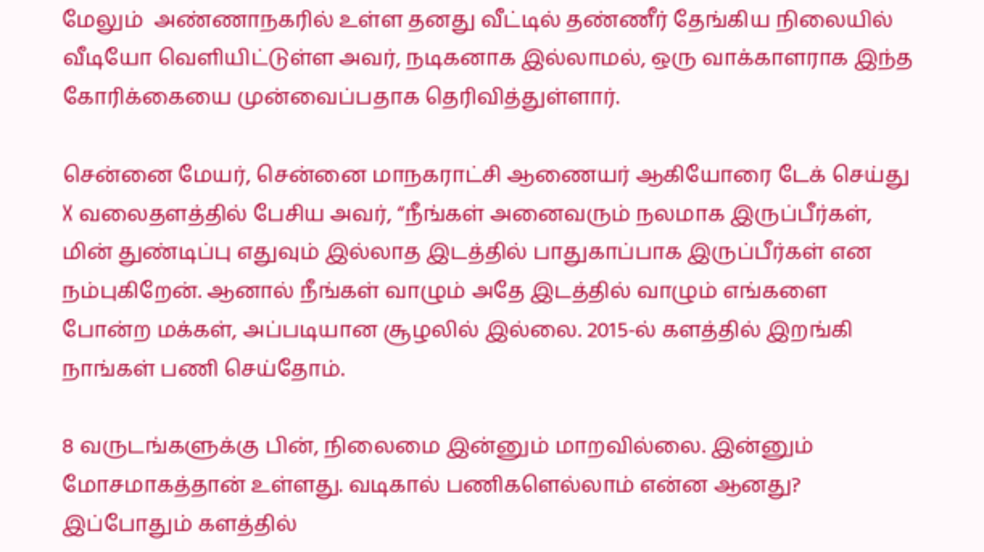மேலும்  அண்ணாநகரில் உள்ள தனது வீட்டில் தண்ணீர் தேங்கிய நிலையில் வீடியோ வெளியிட்டுள்ள அவர், நடிகனாக இல்லாமல், ஒரு வாக்காளராக இந்த கோரிக்கையை முன்வைப்பதாக தெரிவித்துள்ளார்.

சென்னை மேயர், சென்னை மாநகராட்சி ஆணையர் ஆகியோரை டேக் செய்து X வலைதளத்தில் பேசிய அவர், “நீங்கள் அனைவரும் நலமாக இருப்பீர்கள், மின் துண்டிப்பு எதுவும் இல்லாத இடத்தில் பாதுகாப்பாக இருப்பீர்கள் என நம்புகிறேன். ஆனால் நீங்கள் வாழும் அதே இடத்தில் வாழும் எங்களை போன்ற மக்கள், அப்படியான சூழலில் இல்லை. 2015-ல் களத்தில் இறங்கி நாங்கள் பணி செய்தோம்.

8 வருடங்களுக்கு பின், நிலைமை இன்னும் மாறவில்லை. இன்னும் மோசமாகத்தான் உள்ளது. வடிகால் பணிகளெல்லாம் என்ன ஆனது? இப்போதும் களத்தில்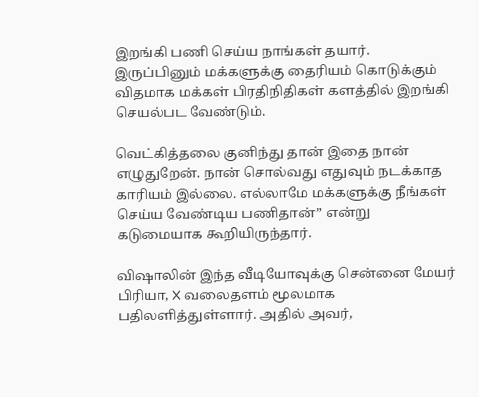இறங்கி பணி செய்ய நாங்கள் தயார். இருப்பினும் மக்களுக்கு தைரியம் கொடுக்கும் விதமாக மக்கள் பிரதிநிதிகள் களத்தில் இறங்கி செயல்பட வேண்டும்.

வெட்கித்தலை குனிந்து தான் இதை நான் எழுதுறேன். நான் சொல்வது எதுவும் நடக்காத காரியம் இல்லை. எல்லாமே மக்களுக்கு நீங்கள் செய்ய வேண்டிய பணிதான்” என்று கடுமையாக கூறியிருந்தார்.

விஷாலின் இந்த வீடியோவுக்கு சென்னை மேயர் பிரியா, X வலைதளம் மூலமாக பதிலளித்துள்ளார். அதில் அவர்,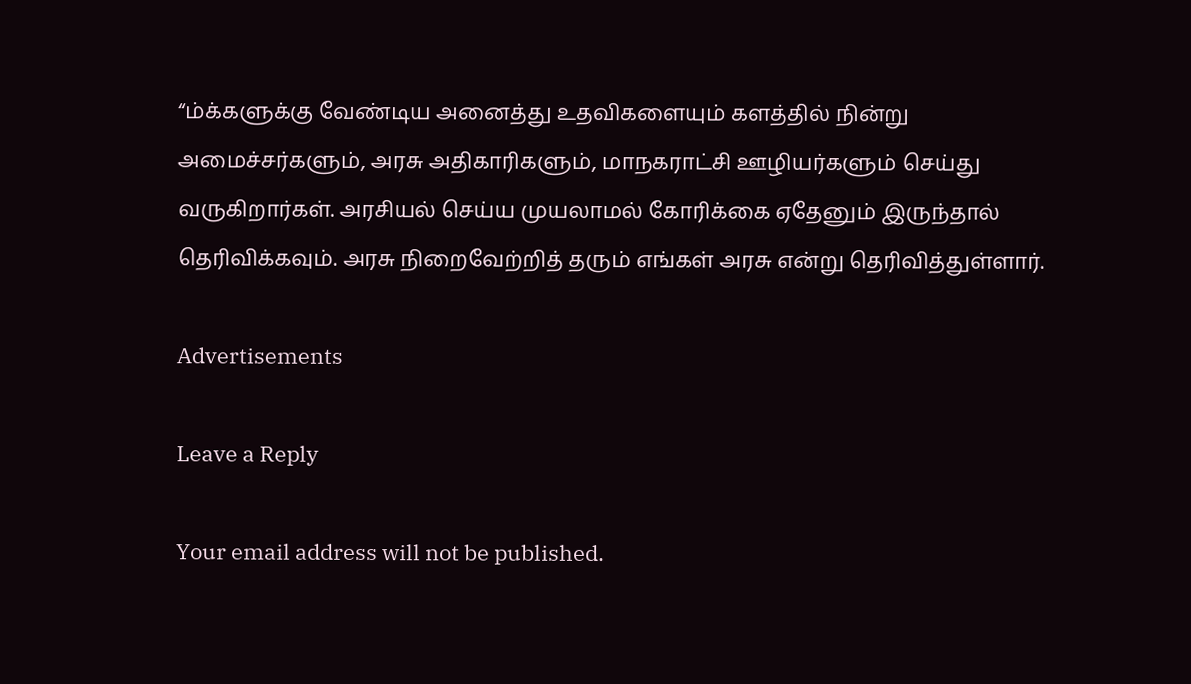“ம்க்களுக்கு வேண்டிய அனைத்து உதவிகளையும் களத்தில் நின்று அமைச்சர்களும், அரசு அதிகாரிகளும், மாநகராட்சி ஊழியர்களும் செய்து வருகிறார்கள். அரசியல் செய்ய முயலாமல் கோரிக்கை ஏதேனும் இருந்தால் தெரிவிக்கவும். அரசு நிறைவேற்றித் தரும் எங்கள் அரசு என்று தெரிவித்துள்ளார்.

Advertisements

Leave a Reply

Your email address will not be published.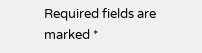Required fields are marked *